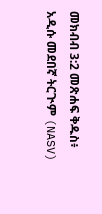መክብብ 3:2 መጽሐፍ ቅዱስ፥ አዲሱ መደበኛ ትርጒም (NASV)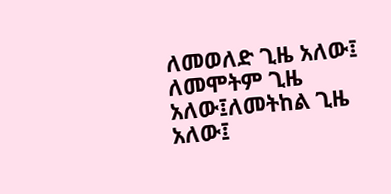ለመወለድ ጊዜ አለው፤ ለመሞትም ጊዜ አለው፤ለመትከል ጊዜ አለው፤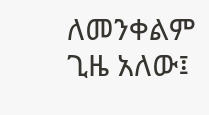ለመንቀልም ጊዜ አለው፤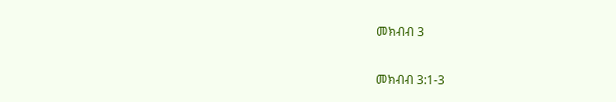መክብብ 3

መክብብ 3:1-3